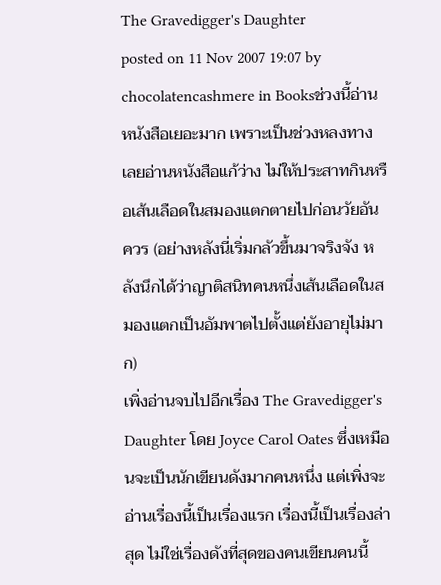The Gravedigger's Daughter
posted on 11 Nov 2007 19:07 by chocolatencashmere in Booksช่วงนี้อ่านหนังสือเยอะมาก เพราะเป็นช่วงหลงทาง เลยอ่านหนังสือแก้ว่าง ไม่ให้ประสาทกินหรือเส้นเลือดในสมองแตกตายไปก่อนวัยอันควร (อย่างหลังนี่เริ่มกลัวขึ้นมาจริงจัง หลังนึกได้ว่าญาติสนิทคนหนึ่งเส้นเลือดในสมองแตกเป็นอัมพาตไปตั้งแต่ยังอายุไม่มาก)
เพิ่งอ่านจบไปอีกเรื่อง The Gravedigger's Daughter โดย Joyce Carol Oates ซึ่งเหมือนจะเป็นนักเขียนดังมากคนหนึ่ง แต่เพิ่งจะอ่านเรื่องนี้เป็นเรื่องแรก เรื่องนี้เป็นเรื่องล่าสุด ไม่ใช่เรื่องดังที่สุดของคนเขียนคนนี้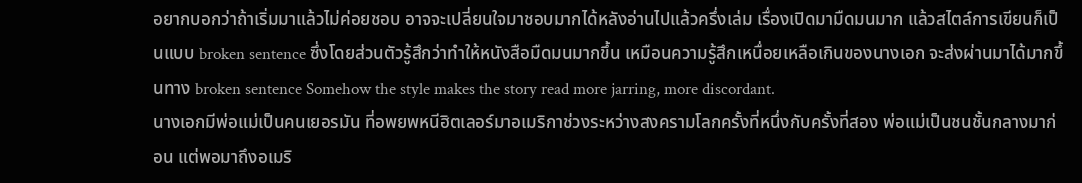อยากบอกว่าถ้าเริ่มมาแล้วไม่ค่อยชอบ อาจจะเปลี่ยนใจมาชอบมากได้หลังอ่านไปแล้วครึ่งเล่ม เรื่องเปิดมามืดมนมาก แล้วสไตล์การเขียนก็เป็นแบบ broken sentence ซึ่งโดยส่วนตัวรู้สึกว่าทำให้หนังสือมืดมนมากขึ้น เหมือนความรู้สึกเหนื่อยเหลือเกินของนางเอก จะส่งผ่านมาได้มากขึ้นทาง broken sentence Somehow the style makes the story read more jarring, more discordant.
นางเอกมีพ่อแม่เป็นคนเยอรมัน ที่อพยพหนีฮิตเลอร์มาอเมริกาช่วงระหว่างสงครามโลกครั้งที่หนึ่งกับครั้งที่สอง พ่อแม่เป็นชนชั้นกลางมาก่อน แต่พอมาถึงอเมริ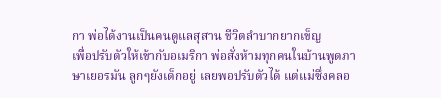กา พ่อได้งานเป็นคนดูแลสุสาน ชีวิตลำบากยากเข็ญ
เพื่อปรับตัวให้เข้ากับอเมริกา พ่อสั่งห้ามทุกคนในบ้านพูดภาษาเยอรมัน ลูกๆยังเด็กอยู่ เลยพอปรับตัวได้ แต่แม่ซึ่งคลอ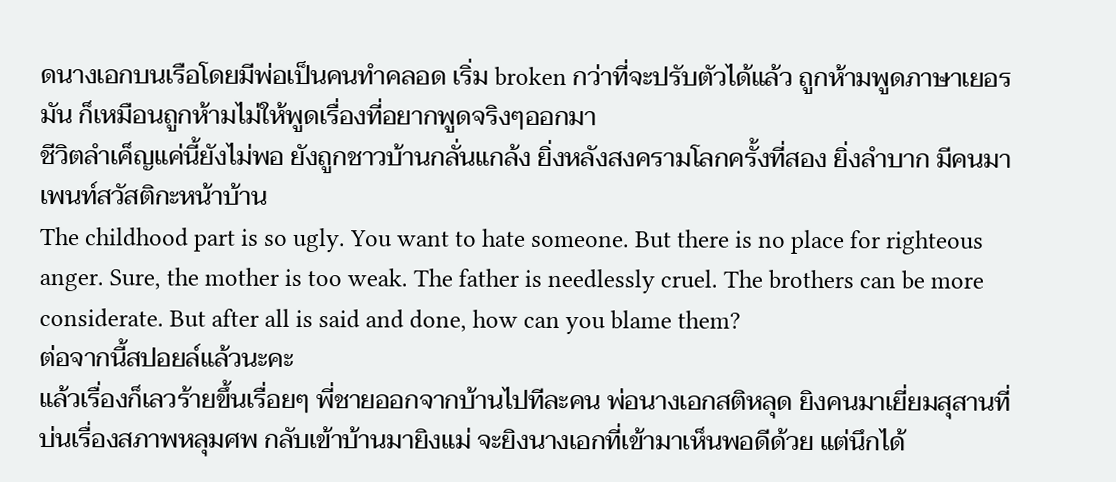ดนางเอกบนเรือโดยมีพ่อเป็นคนทำคลอด เริ่ม broken กว่าที่จะปรับตัวได้แล้ว ถูกห้ามพูดภาษาเยอรมัน ก็เหมือนถูกห้ามไม่ให้พูดเรื่องที่อยากพูดจริงๆออกมา
ชีวิตลำเค็ญแค่นี้ยังไม่พอ ยังถูกชาวบ้านกลั่นแกล้ง ยิ่งหลังสงครามโลกครั้งที่สอง ยิ่งลำบาก มีคนมาเพนท์สวัสติกะหน้าบ้าน
The childhood part is so ugly. You want to hate someone. But there is no place for righteous anger. Sure, the mother is too weak. The father is needlessly cruel. The brothers can be more considerate. But after all is said and done, how can you blame them?
ต่อจากนี้สปอยล์แล้วนะคะ
แล้วเรื่องก็เลวร้ายขึ้นเรื่อยๆ พี่ชายออกจากบ้านไปทีละคน พ่อนางเอกสติหลุด ยิงคนมาเยี่ยมสุสานที่บ่นเรื่องสภาพหลุมศพ กลับเข้าบ้านมายิงแม่ จะยิงนางเอกที่เข้ามาเห็นพอดีด้วย แต่นึกได้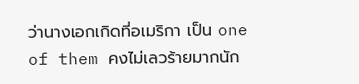ว่านางเอกเกิดที่อเมริกา เป็น one of them คงไม่เลวร้ายมากนัก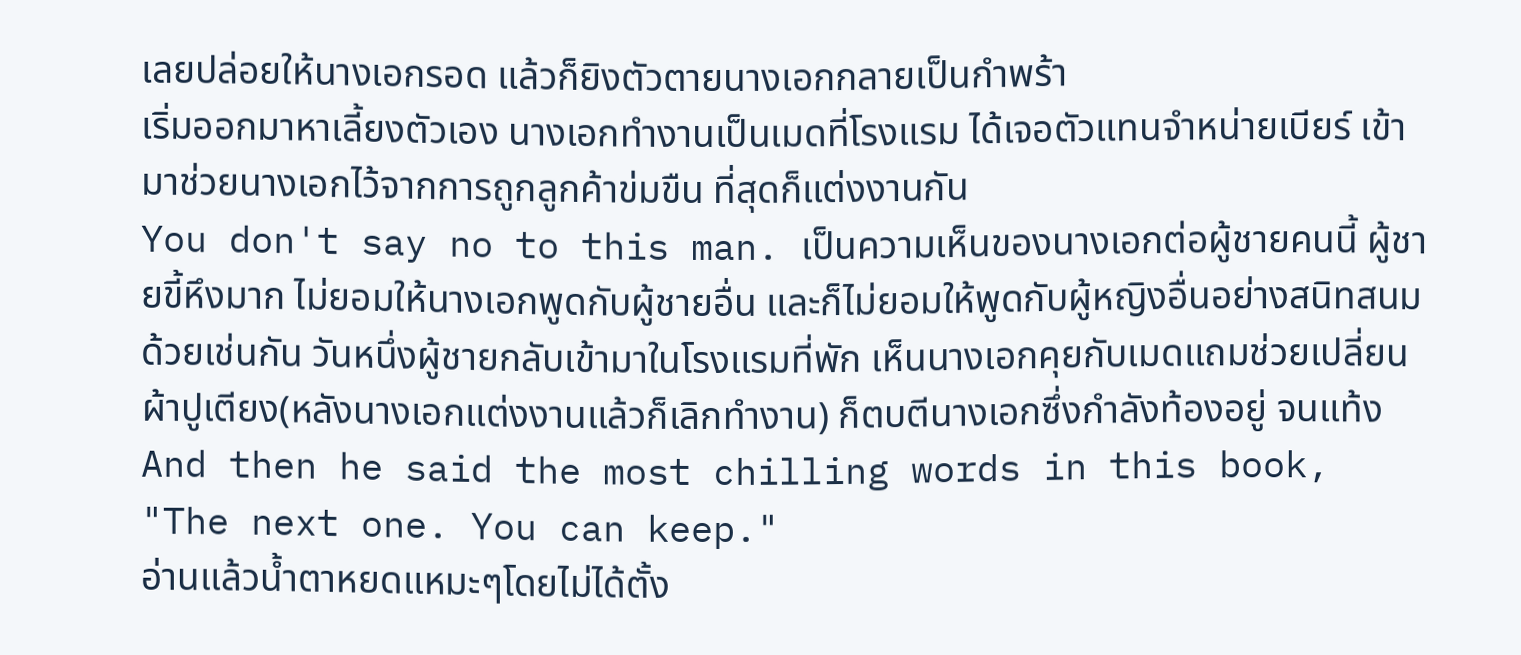เลยปล่อยให้นางเอกรอด แล้วก็ยิงตัวตายนางเอกกลายเป็นกำพร้า
เริ่มออกมาหาเลี้ยงตัวเอง นางเอกทำงานเป็นเมดที่โรงแรม ได้เจอตัวแทนจำหน่ายเบียร์ เข้ามาช่วยนางเอกไว้จากการถูกลูกค้าข่มขืน ที่สุดก็แต่งงานกัน
You don't say no to this man. เป็นความเห็นของนางเอกต่อผู้ชายคนนี้ ผู้ชายขี้หึงมาก ไม่ยอมให้นางเอกพูดกับผู้ชายอื่น และก็ไม่ยอมให้พูดกับผู้หญิงอื่นอย่างสนิทสนมด้วยเช่นกัน วันหนึ่งผู้ชายกลับเข้ามาในโรงแรมที่พัก เห็นนางเอกคุยกับเมดแถมช่วยเปลี่ยนผ้าปูเตียง(หลังนางเอกแต่งงานแล้วก็เลิกทำงาน) ก็ตบตีนางเอกซึ่งกำลังท้องอยู่ จนแท้ง
And then he said the most chilling words in this book,
"The next one. You can keep."
อ่านแล้วน้ำตาหยดแหมะๆโดยไม่ได้ตั้ง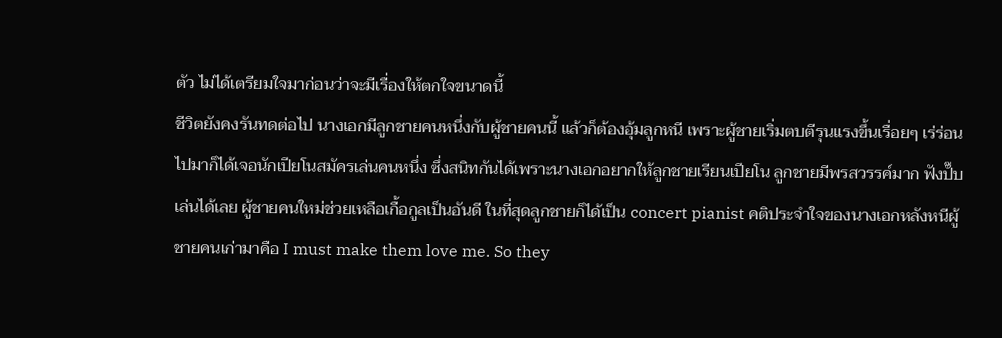ตัว ไม่ได้เตรียมใจมาก่อนว่าจะมีเรื่องให้ตกใจขนาดนี้
ชีวิตยังคงรันทดต่อไป นางเอกมีลูกชายคนหนึ่งกับผู้ชายคนนี้ แล้วก็ต้องอุ้มลูกหนี เพราะผู้ชายเริ่มตบตีรุนแรงขึ้นเรื่อยๆ เร่ร่อนไปมาก็ได้เจอนักเปียโนสมัครเล่นคนหนึ่ง ซึ่งสนิทกันได้เพราะนางเอกอยากให้ลูกชายเรียนเปียโน ลูกชายมีพรสวรรค์มาก ฟังปั๊บเล่นได้เลย ผู้ชายคนใหม่ช่วยเหลือเกื้อกูลเป็นอันดี ในที่สุดลูกชายก็ได้เป็น concert pianist คติประจำใจของนางเอกหลังหนีผู้ชายคนเก่ามาคือ I must make them love me. So they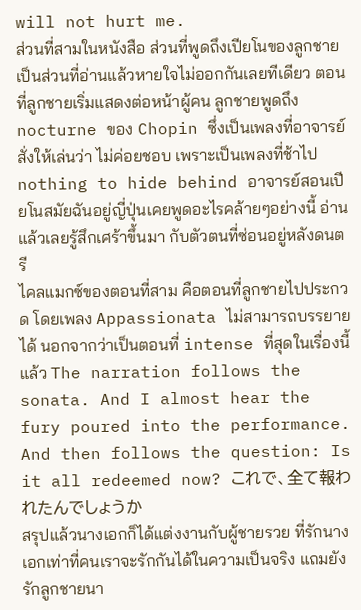will not hurt me.
ส่วนที่สามในหนังสือ ส่วนที่พูดถึงเปียโนของลูกชายเป็นส่วนที่อ่านแล้วหายใจไม่ออกกันเลยทีเดียว ตอนที่ลูกชายเริ่มแสดงต่อหน้าผู้คน ลูกชายพูดถึง nocturne ของ Chopin ซึ่งเป็นเพลงที่อาจารย์สั่งให้เล่นว่า ไม่ค่อยชอบ เพราะเป็นเพลงที่ช้าไป nothing to hide behind อาจารย์สอนเปียโนสมัยฉันอยู่ญี่ปุ่นเคยพูดอะไรคล้ายๆอย่างนี้ อ่านแล้วเลยรู้สึกเศร้าขึ้นมา กับตัวตนที่ซ่อนอยู่หลังดนตรี
ไคลแมกซ์ของตอนที่สาม คือตอนที่ลูกชายไปประกวด โดยเพลง Appassionata ไม่สามารถบรรยายได้ นอกจากว่าเป็นตอนที่ intense ที่สุดในเรื่องนี้แล้ว The narration follows the sonata. And I almost hear the fury poured into the performance. And then follows the question: Is it all redeemed now? これで、全て報われたんでしょうか
สรุปแล้วนางเอกก็ได้แต่งงานกับผู้ชายรวย ที่รักนางเอกเท่าที่คนเราจะรักกันได้ในความเป็นจริง แถมยังรักลูกชายนา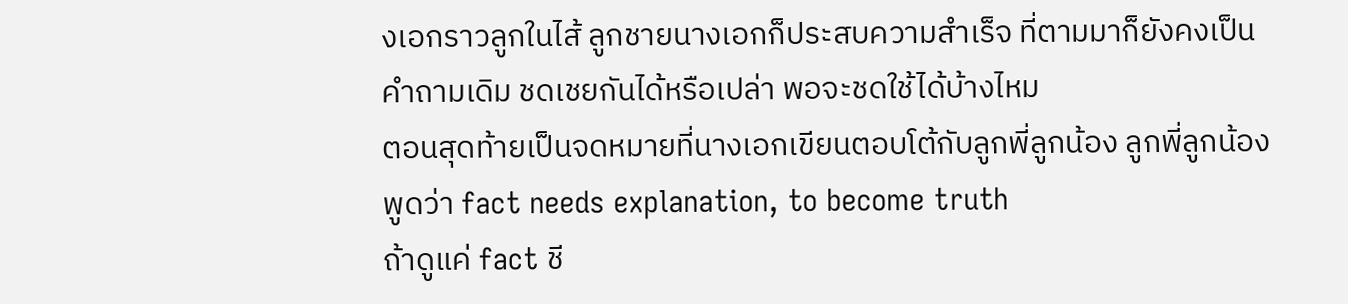งเอกราวลูกในไส้ ลูกชายนางเอกก็ประสบความสำเร็จ ที่ตามมาก็ยังคงเป็นคำถามเดิม ชดเชยกันได้หรือเปล่า พอจะชดใช้ได้บ้างไหม
ตอนสุดท้ายเป็นจดหมายที่นางเอกเขียนตอบโต้กับลูกพี่ลูกน้อง ลูกพี่ลูกน้องพูดว่า fact needs explanation, to become truth
ถ้าดูแค่ fact ชี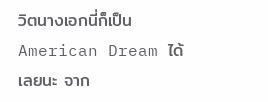วิตนางเอกนี่ก็เป็น American Dream ได้เลยนะ จาก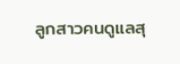ลูกสาวคนดูแลสุ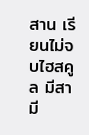สาน เรียนไม่จบไฮสคูล มีสามี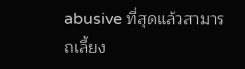abusive ที่สุดแล้วสามารถเลี้ยง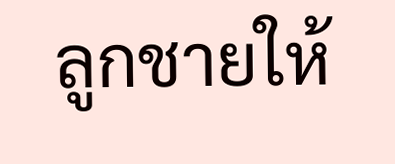ลูกชายให้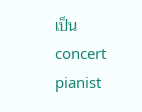เป็น concert pianist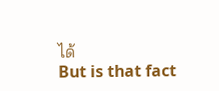ได้
But is that fact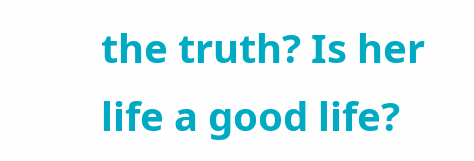the truth? Is her life a good life?